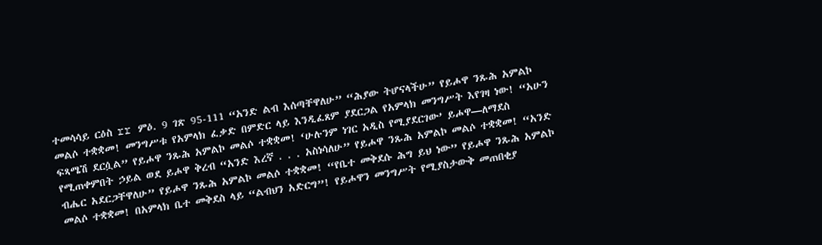ተመሳሳይ ርዕስ rr ምዕ. 9 ገጽ 95-111 “አንድ ልብ እሰጣቸዋለሁ” “ሕያው ትሆናላችሁ” የይሖዋ ንጹሕ አምልኮ መልሶ ተቋቋመ! መንግሥቱ የአምላክ ፈቃድ በምድር ላይ እንዲፈጸም ያደርጋል የአምላክ መንግሥት እየገዛ ነው! “አሁን ፍጻሜሽ ደርሷል” የይሖዋ ንጹሕ አምልኮ መልሶ ተቋቋመ! ‘ሁሉንም ነገር አዲስ የሚያደርገው’ ይሖዋ—ለማደስ የሚጠቀምበት ኃይል ወደ ይሖዋ ቅረብ “አንድ እረኛ . . . አስነሳለሁ” የይሖዋ ንጹሕ አምልኮ መልሶ ተቋቋመ! “አንድ ብሔር አደርጋቸዋለሁ” የይሖዋ ንጹሕ አምልኮ መልሶ ተቋቋመ! “የቤተ መቅደሱ ሕግ ይህ ነው” የይሖዋ ንጹሕ አምልኮ መልሶ ተቋቋመ! በአምላክ ቤተ መቅደስ ላይ “ልብህን አድርግ”! የይሖዋን መንግሥት የሚያስታውቅ መጠበቂያ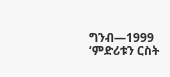ግንብ—1999 ‘ምድሪቱን ርስት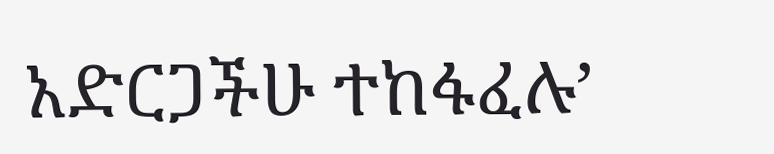አድርጋችሁ ተከፋፈሉ’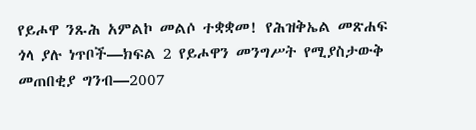የይሖዋ ንጹሕ አምልኮ መልሶ ተቋቋመ! የሕዝቅኤል መጽሐፍ ጎላ ያሉ ነጥቦች—ክፍል 2 የይሖዋን መንግሥት የሚያስታውቅ መጠበቂያ ግንብ—2007